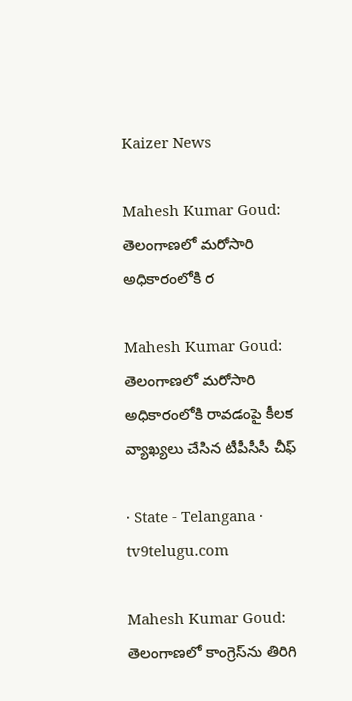Kaizer News

Mahesh Kumar Goud: తెలంగాణలో మరోసారి అధికారంలోకి ర

Mahesh Kumar Goud: తెలంగాణలో మరోసారి అధికారంలోకి రావడంపై కీలక వ్యాఖ్యలు చేసిన టీపీసీసీ చీఫ్

· State - Telangana · tv9telugu.com

Mahesh Kumar Goud: తెలంగాణలో కాంగ్రెస్‌ను తిరిగి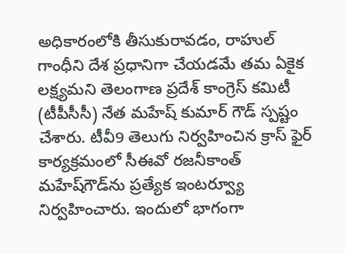అధికారంలోకి తీసుకురావడం, రాహుల్ గాంధీని దేశ ప్రధానిగా చేయడమే తమ ఏకైక లక్ష్యమని తెలంగాణ ప్రదేశ్ కాంగ్రెస్ కమిటీ (టీపీసీసీ) నేత మహేష్ కుమార్ గౌడ్ స్పష్టం చేశారు. టీవీ9 తెలుగు నిర్వహించిన క్రాస్ ఫైర్ కార్యక్రమంలో సీఈవో రజనీకాంత్‌ మహేష్‌గౌడ్‌ను ప్రత్యేక ఇంటర్వ్యూ నిర్వహించారు. ఇందులో భాగంగా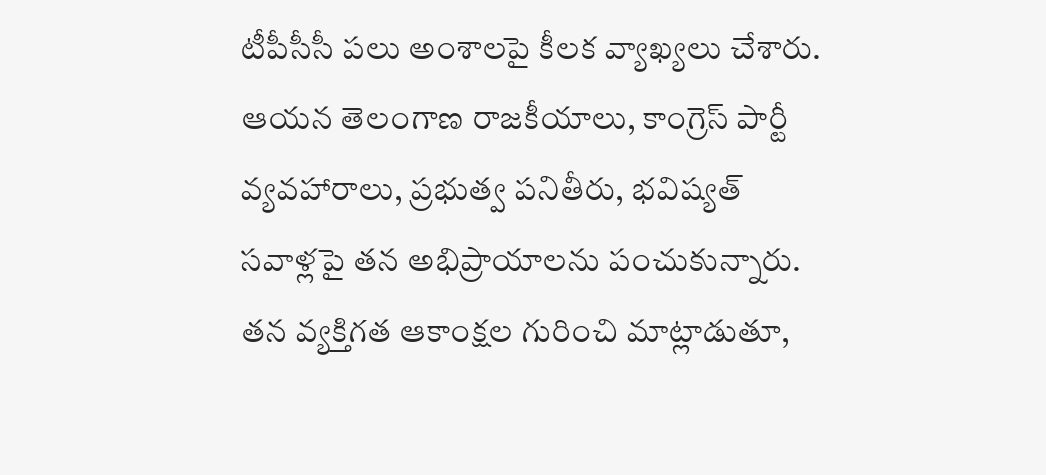టీపీసీసీ పలు అంశాలపై కీలక వ్యాఖ్యలు చేశారు. ఆయన తెలంగాణ రాజకీయాలు, కాంగ్రెస్ పార్టీ వ్యవహారాలు, ప్రభుత్వ పనితీరు, భవిష్యత్ సవాళ్లపై తన అభిప్రాయాలను పంచుకున్నారు. తన వ్యక్తిగత ఆకాంక్షల గురించి మాట్లాడుతూ,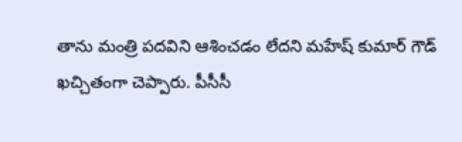తాను మంత్రి పదవిని ఆశించడం లేదని మహేష్ కుమార్ గౌడ్ ఖచ్చితంగా చెప్పారు. పీసీసీ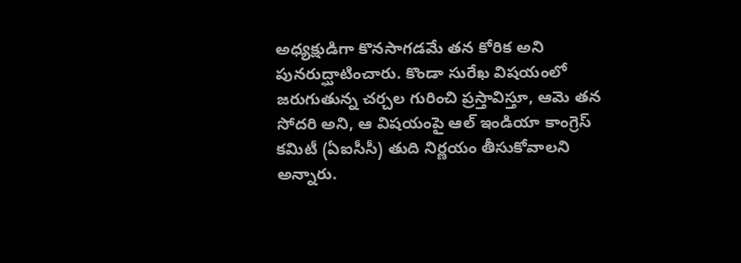అధ్యక్షుడిగా కొనసాగడమే తన కోరిక అని పునరుద్ఘాటించారు. కొండా సురేఖ విషయంలో జరుగుతున్న చర్చల గురించి ప్రస్తావిస్తూ, ఆమె తన సోదరి అని, ఆ విషయంపై ఆల్ ఇండియా కాంగ్రెస్ కమిటీ (ఏఐసీసీ) తుది నిర్ణయం తీసుకోవాలని అన్నారు.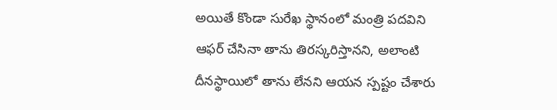అయితే కొండా సురేఖ స్థానంలో మంత్రి పదవిని ఆఫర్ చేసినా తాను తిరస్కరిస్తానని, అలాంటి దీనస్థాయిలో తాను లేనని ఆయన స్పష్టం చేశారు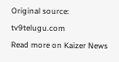Original source: tv9telugu.com
Read more on Kaizer News